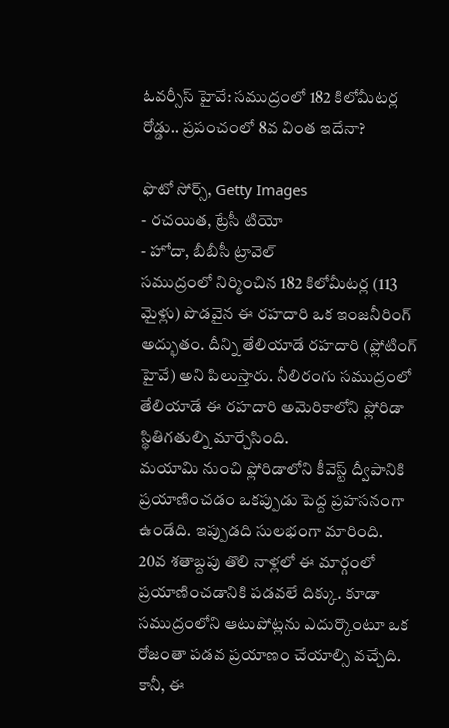ఓవర్సీస్ హైవే: సముద్రంలో 182 కిలోమీటర్ల రోడ్డు.. ప్రపంచంలో 8వ వింత ఇదేనా?

ఫొటో సోర్స్, Getty Images
- రచయిత, ట్రేసీ టియో
- హోదా, బీబీసీ ట్రావెల్
సముద్రంలో నిర్మించిన 182 కిలోమీటర్ల (113 మైళ్లు) పొడవైన ఈ రహదారి ఒక ఇంజనీరింగ్ అద్భుతం. దీన్ని తేలియాడే రహదారి (ఫ్లోటింగ్ హైవే) అని పిలుస్తారు. నీలిరంగు సముద్రంలో తేలియాడే ఈ రహదారి అమెరికాలోని ఫ్లోరిడా స్థితిగతుల్ని మార్చేసింది.
మయామి నుంచి ఫ్లోరిడాలోని కీవెస్ట్ ద్వీపానికి ప్రయాణించడం ఒకప్పుడు పెద్ద ప్రహసనంగా ఉండేది. ఇప్పుడది సులభంగా మారింది.
20వ శతాబ్దపు తొలి నాళ్లలో ఈ మార్గంలో ప్రయాణించడానికి పడవలే దిక్కు. కూడా సముద్రంలోని ఆటుపోట్లను ఎదుర్కొంటూ ఒక రోజంతా పడవ ప్రయాణం చేయాల్సి వచ్చేది.
కానీ, ఈ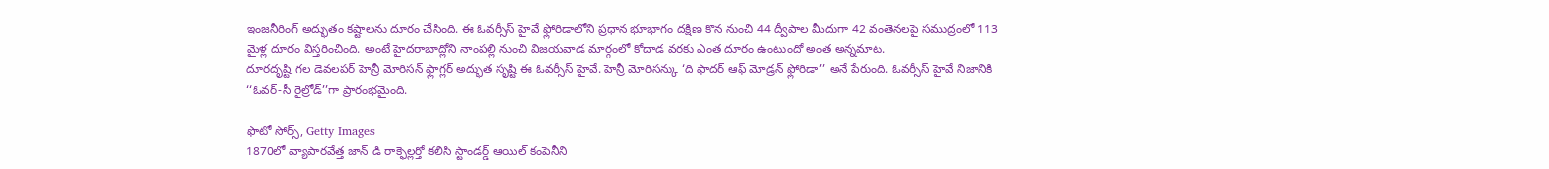ఇంజనీరింగ్ అద్భుతం కష్టాలను దూరం చేసింది. ఈ ఓవర్సీస్ హైవే ఫ్లోరిడాలోని ప్రధాన భూభాగం దక్షిణ కొన నుంచి 44 ద్వీపాల మీదుగా 42 వంతెనలపై సముద్రంలో 113 మైళ్ల దూరం విస్తరించింది. అంటే హైదరాబాద్లోని నాంపల్లి నుంచి విజయవాడ మార్గంలో కోదాడ వరకు ఎంత దూరం ఉంటుందో అంత అన్నమాట.
దూరదృష్టి గల డెవలపర్ హెన్రీ మోరిసన్ ఫ్లాగ్లర్ అద్భుత సృష్టి ఈ ఓవర్సీస్ హైవే. హెన్రీ మోరిసన్కు ‘ది ఫాదర్ ఆఫ్ మోడ్రన్ ఫ్లోరిడా’’ అనే పేరుంది. ఓవర్సీస్ హైవే నిజానికి ‘‘ఓవర్-సీ రైల్రోడ్’’గా ప్రారంభమైంది.

ఫొటో సోర్స్, Getty Images
1870లో వ్యాపారవేత్త జాన్ డి రాక్ఫెల్లర్తో కలిసి స్టాండర్డ్ ఆయిల్ కంపెనీని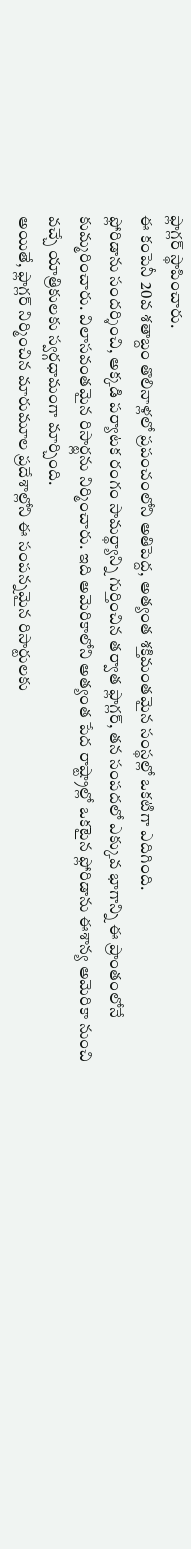ఫ్లాగ్లర్ స్థాపించారు.
ఈ కంపెనీ 20వ శతాబ్దం తొలినాళ్లలో ప్రపంచంలోని అతిపెద్ద, అత్యంత శక్తిమంతమైన సంస్థల్లో ఒకటిగా ఎదిగింది.
ఫ్లోరిడాను సందర్శించి, అక్కడి పర్యాటక రంగం సామర్థ్యాన్ని గుర్తించిన తర్వాత ఫ్లాగ్లర్, తన సంపదలో ఎక్కువ భాగాన్ని ఈ ప్రాంతంలోనే కుమ్మరించారు. విలాసవంతమైన రిసార్ట్లను నిర్మించారు. ఇది అమెరికాలోని అత్యంత పేద రాష్ట్రాల్లో ఒకటైన ఫ్లోరిడాను ఈశాన్య అమెరికా నుంచి వచ్చే యాత్రికులకు స్వర్గధామంగా మార్చింది.
అయితే, ఫ్లాగ్లర్ నిర్మించిన మారుమూల ప్రదేశాల్లోని ఈ సంపన్నమైన రిసార్టులకు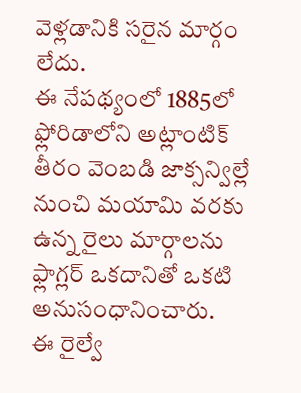వెళ్లడానికి సరైన మార్గం లేదు.
ఈ నేపథ్యంలో 1885లో ఫ్లోరిడాలోని అట్లాంటిక్ తీరం వెంబడి జాక్సన్విల్లే నుంచి మయామి వరకు ఉన్న రైలు మార్గాలను ఫ్లాగ్లర్ ఒకదానితో ఒకటి అనుసంధానించారు.
ఈ రైల్వే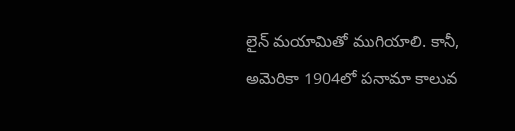లైన్ మయామితో ముగియాలి. కానీ, అమెరికా 1904లో పనామా కాలువ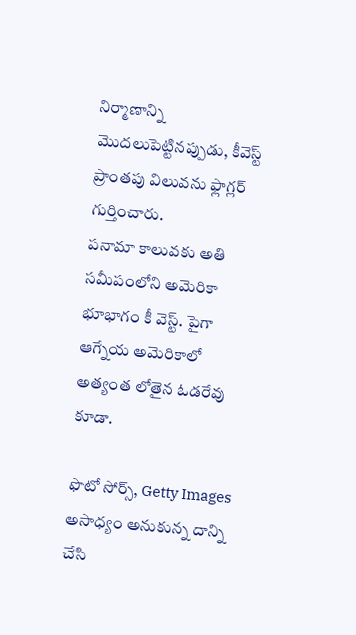నిర్మాణాన్ని మొదలుపెట్టినప్పుడు, కీవెస్ట్ ప్రాంతపు విలువను ఫ్లాగ్లర్ గుర్తించారు.
పనామా కాలువకు అతి సమీపంలోని అమెరికా భూభాగం కీ వెస్ట్. పైగా ఆగ్నేయ అమెరికాలో అత్యంత లోతైన ఓడరేవు కూడా.

ఫొటో సోర్స్, Getty Images
అసాధ్యం అనుకున్న దాన్ని చేసి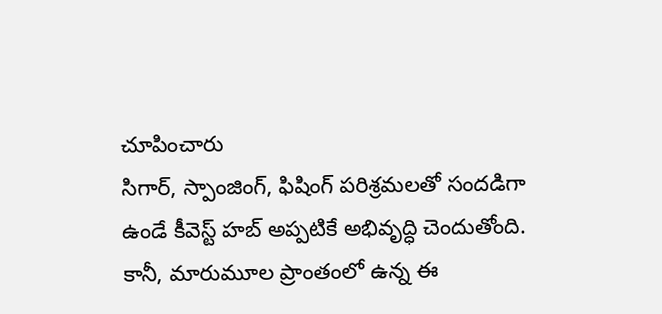చూపించారు
సిగార్, స్పాంజింగ్, ఫిషింగ్ పరిశ్రమలతో సందడిగా ఉండే కీవెస్ట్ హబ్ అప్పటికే అభివృద్ధి చెందుతోంది. కానీ, మారుమూల ప్రాంతంలో ఉన్న ఈ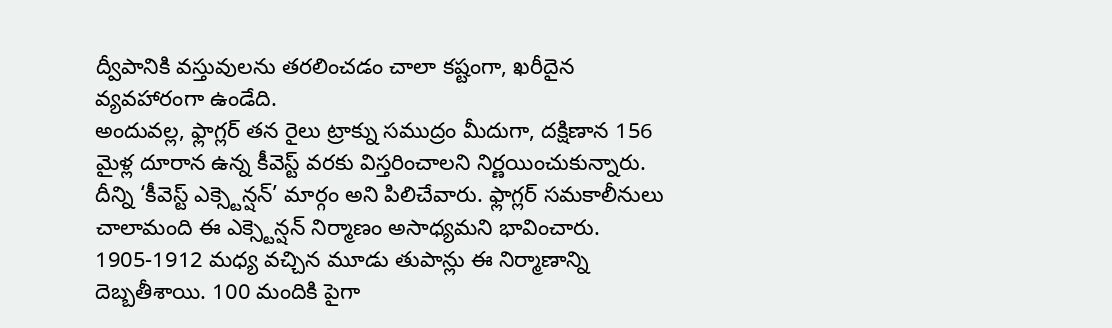ద్వీపానికి వస్తువులను తరలించడం చాలా కష్టంగా, ఖరీదైన వ్యవహారంగా ఉండేది.
అందువల్ల, ఫ్లాగ్లర్ తన రైలు ట్రాక్ను సముద్రం మీదుగా, దక్షిణాన 156 మైళ్ల దూరాన ఉన్న కీవెస్ట్ వరకు విస్తరించాలని నిర్ణయించుకున్నారు. దీన్ని ‘కీవెస్ట్ ఎక్స్టెన్షన్’ మార్గం అని పిలిచేవారు. ఫ్లాగ్లర్ సమకాలీనులు చాలామంది ఈ ఎక్స్టెన్షన్ నిర్మాణం అసాధ్యమని భావించారు.
1905-1912 మధ్య వచ్చిన మూడు తుపాన్లు ఈ నిర్మాణాన్ని దెబ్బతీశాయి. 100 మందికి పైగా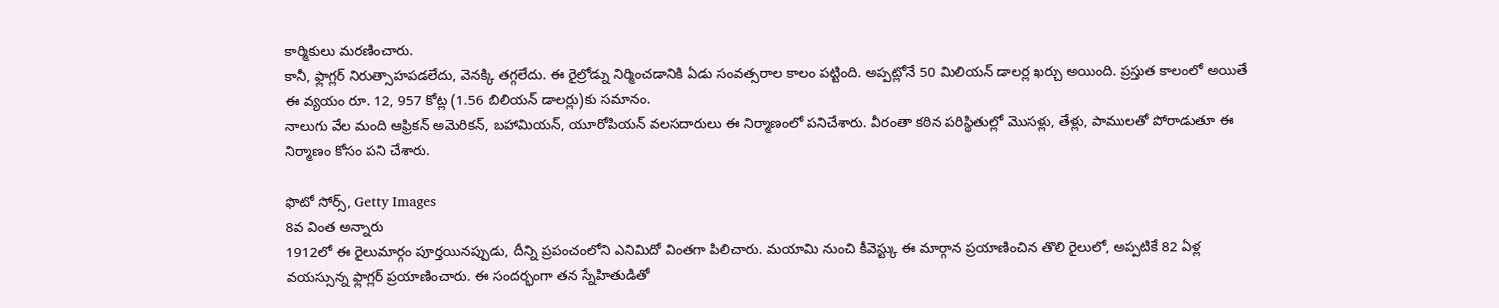కార్మికులు మరణించారు.
కానీ, ఫ్లాగ్లర్ నిరుత్సాహపడలేదు, వెనక్కి తగ్గలేదు. ఈ రైల్రోడ్ను నిర్మించడానికి ఏడు సంవత్సరాల కాలం పట్టింది. అప్పట్లోనే 50 మిలియన్ డాలర్ల ఖర్చు అయింది. ప్రస్తుత కాలంలో అయితే ఈ వ్యయం రూ. 12, 957 కోట్ల (1.56 బిలియన్ డాలర్లు)కు సమానం.
నాలుగు వేల మంది ఆఫ్రికన్ అమెరికన్, బహామియన్, యూరోపియన్ వలసదారులు ఈ నిర్మాణంలో పనిచేశారు. వీరంతా కఠిన పరిస్థితుల్లో మొసళ్లు, తేళ్లు, పాములతో పోరాడుతూ ఈ నిర్మాణం కోసం పని చేశారు.

ఫొటో సోర్స్, Getty Images
8వ వింత అన్నారు
1912లో ఈ రైలుమార్గం పూర్తయినప్పుడు, దీన్ని ప్రపంచంలోని ఎనిమిదో వింతగా పిలిచారు. మయామి నుంచి కీవెస్ట్కు ఈ మార్గాన ప్రయాణించిన తొలి రైలులో, అప్పటికే 82 ఏళ్ల వయస్సున్న ఫ్లాగ్లర్ ప్రయాణించారు. ఈ సందర్భంగా తన స్నేహితుడితో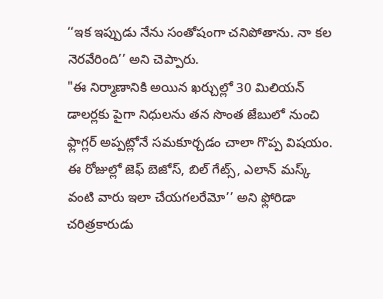‘‘ఇక ఇప్పుడు నేను సంతోషంగా చనిపోతాను. నా కల నెరవేరింది’’ అని చెప్పారు.
"ఈ నిర్మాణానికి అయిన ఖర్చుల్లో 30 మిలియన్ డాలర్లకు పైగా నిధులను తన సొంత జేబులో నుంచి ఫ్లాగ్లర్ అప్పట్లోనే సమకూర్చడం చాలా గొప్ప విషయం. ఈ రోజుల్లో జెఫ్ బెజోస్, బిల్ గేట్స్, ఎలాన్ మస్క్ వంటి వారు ఇలా చేయగలరేమో’’ అని ఫ్లోరిడా చరిత్రకారుడు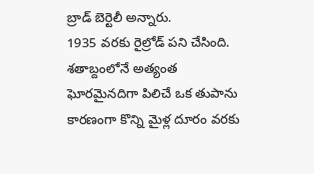బ్రాడ్ బెర్టెలీ అన్నారు.
1935 వరకు రైల్రోడ్ పని చేసింది. శతాబ్దంలోనే అత్యంత ఘోరమైనదిగా పిలిచే ఒక తుపాను కారణంగా కొన్ని మైళ్ల దూరం వరకు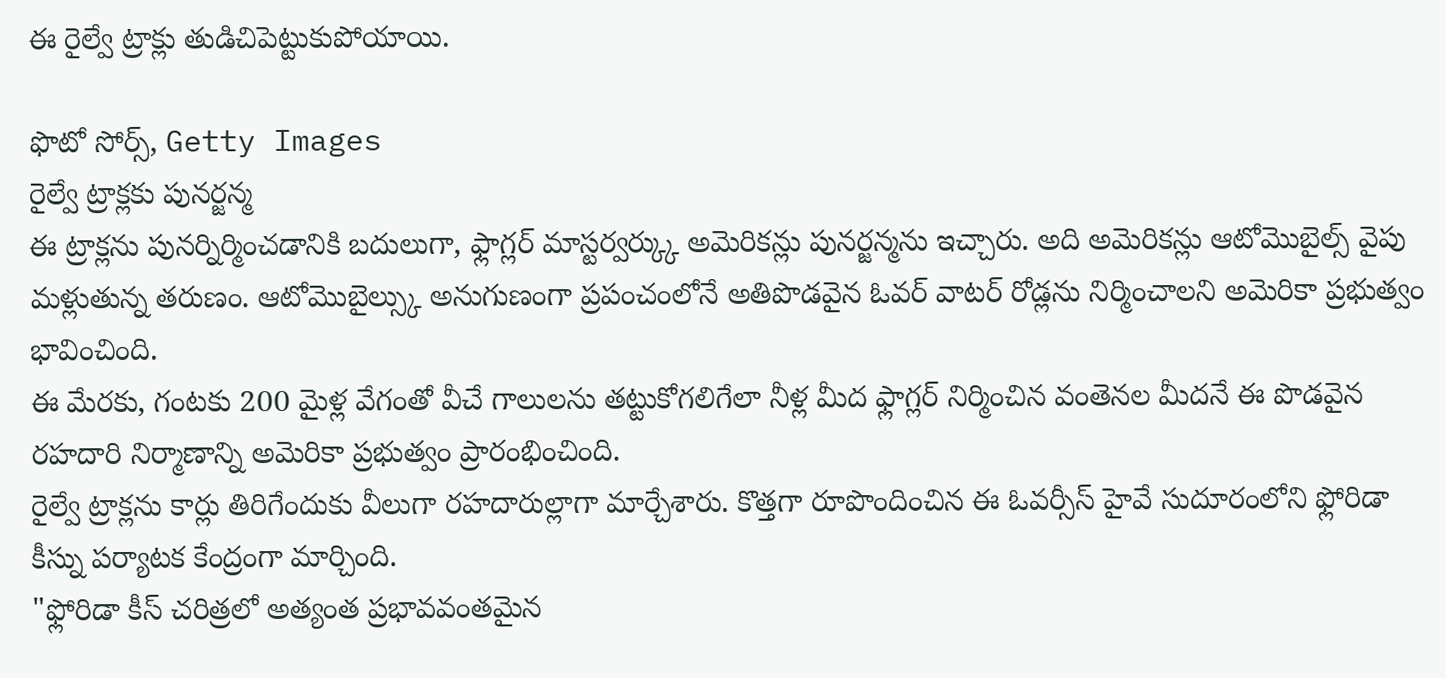ఈ రైల్వే ట్రాక్లు తుడిచిపెట్టుకుపోయాయి.

ఫొటో సోర్స్, Getty Images
రైల్వే ట్రాక్లకు పునర్జన్మ
ఈ ట్రాక్లను పునర్నిర్మించడానికి బదులుగా, ఫ్లాగ్లర్ మాస్టర్వర్క్కు అమెరికన్లు పునర్జన్మను ఇచ్చారు. అది అమెరికన్లు ఆటోమొబైల్స్ వైపు మళ్లుతున్న తరుణం. ఆటోమొబైల్స్కు అనుగుణంగా ప్రపంచంలోనే అతిపొడవైన ఓవర్ వాటర్ రోడ్లను నిర్మించాలని అమెరికా ప్రభుత్వం భావించింది.
ఈ మేరకు, గంటకు 200 మైళ్ల వేగంతో వీచే గాలులను తట్టుకోగలిగేలా నీళ్ల మీద ఫ్లాగ్లర్ నిర్మించిన వంతెనల మీదనే ఈ పొడవైన రహదారి నిర్మాణాన్ని అమెరికా ప్రభుత్వం ప్రారంభించింది.
రైల్వే ట్రాక్లను కార్లు తిరిగేందుకు వీలుగా రహదారుల్లాగా మార్చేశారు. కొత్తగా రూపొందించిన ఈ ఓవర్సీస్ హైవే సుదూరంలోని ఫ్లోరిడా కీస్ను పర్యాటక కేంద్రంగా మార్చింది.
"ఫ్లోరిడా కీస్ చరిత్రలో అత్యంత ప్రభావవంతమైన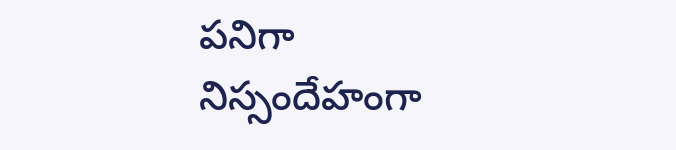పనిగా నిస్సందేహంగా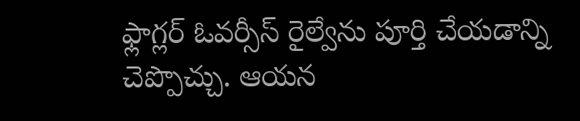ఫ్లాగ్లర్ ఓవర్సీస్ రైల్వేను పూర్తి చేయడాన్ని చెప్పొచ్చు. ఆయన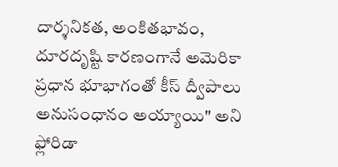దార్శనికత, అంకితభావం, దూరదృష్టి కారణంగానే అమెరికా ప్రధాన భూభాగంతో కీస్ ద్వీపాలు అనుసంధానం అయ్యాయి" అని ఫ్లోరిడా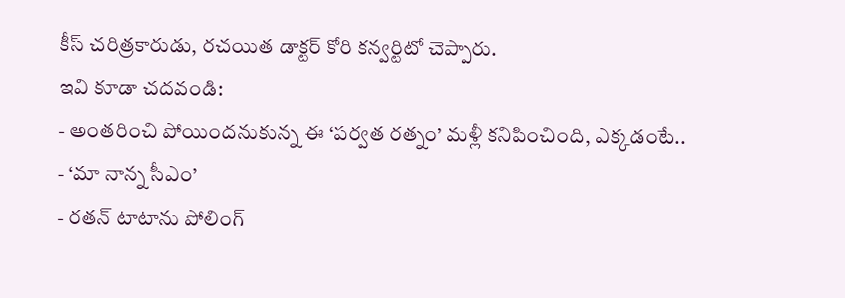కీస్ చరిత్రకారుడు, రచయిత డాక్టర్ కోరి కన్వర్టిటో చెప్పారు.
ఇవి కూడా చదవండి:
- అంతరించి పోయిందనుకున్న ఈ ‘పర్వత రత్నం’ మళ్లీ కనిపించింది, ఎక్కడంటే..
- ‘మా నాన్న సీఎం’
- రతన్ టాటాను పోలింగ్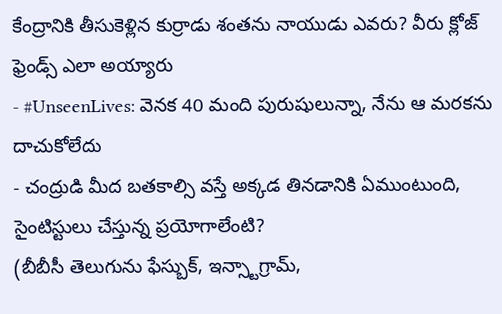కేంద్రానికి తీసుకెళ్లిన కుర్రాడు శంతను నాయుడు ఎవరు? వీరు క్లోజ్ ఫ్రెండ్స్ ఎలా అయ్యారు
- #UnseenLives: వెనక 40 మంది పురుషులున్నా, నేను ఆ మరకను దాచుకోలేదు
- చంద్రుడి మీద బతకాల్సి వస్తే అక్కడ తినడానికి ఏముంటుంది, సైంటిస్టులు చేస్తున్న ప్రయోగాలేంటి?
(బీబీసీ తెలుగును ఫేస్బుక్, ఇన్స్టాగ్రామ్,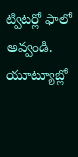ట్విటర్లో ఫాలో అవ్వండి. యూట్యూబ్లో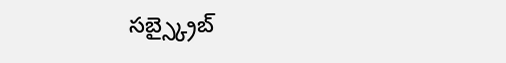సబ్స్క్రైబ్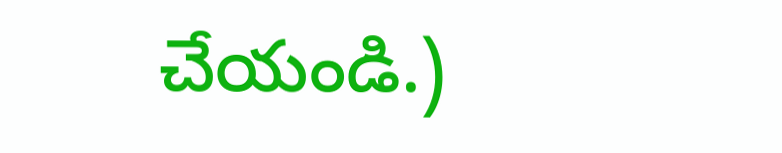చేయండి.)